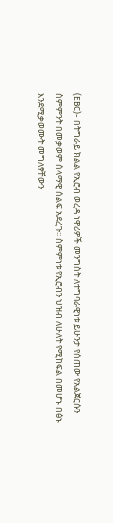(EBC)- በትግራይ ክልል የኢሮብ ወረዳ ነዋሪዎች መንግስት ለተግባራዊነቱ ይሁንታ የሰጠው የአልጀርሱን ስምምንት በመቃወም ሰላማዊ ሰልፍ አደረጉ፡፡ ስምምነቱ የኢሮብን ህዝብ ለሁለት የሚከፍል በመሆኑ በፅኑ እንደሚቃወሙት መግለፃቸውን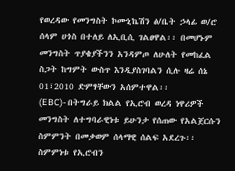የወረዳው የመንግስት ኮሙኒኬሽን ፅ/ቤት ኃላፊ ወ/ሮ ሰላም ሀጎስ በተለይ ለኢቢሲ ገልፀዋል፡፡ በመሆኑም መንግስት ጥያቄያችንን አንዳምጦ ለሁለት የመከፈል ስጋት ከግምት ውስጥ እንዲያስገባልን ሲሉ ዛሬ ሰኔ 01፣2010 ድምፃቸውን አሰምተዋል፡፡
(EBC)- በትግራይ ክልል የኢሮብ ወረዳ ነዋሪዎች መንግስት ለተግባራዊነቱ ይሁንታ የሰጠው የአልጀርሱን ስምምንት በመቃወም ሰላማዊ ሰልፍ አደረጉ፡፡ ስምምነቱ የኢሮብን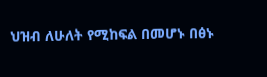ህዝብ ለሁለት የሚከፍል በመሆኑ በፅኑ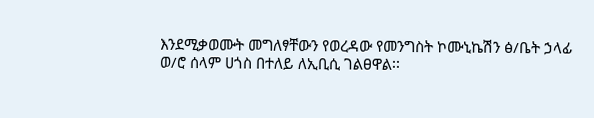እንደሚቃወሙት መግለፃቸውን የወረዳው የመንግስት ኮሙኒኬሽን ፅ/ቤት ኃላፊ ወ/ሮ ሰላም ሀጎስ በተለይ ለኢቢሲ ገልፀዋል፡፡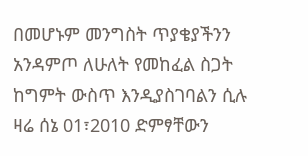በመሆኑም መንግስት ጥያቄያችንን አንዳምጦ ለሁለት የመከፈል ስጋት ከግምት ውስጥ እንዲያስገባልን ሲሉ ዛሬ ሰኔ 01፣2010 ድምፃቸውን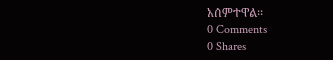አሰምተዋል፡፡
0 Comments
0 Shares